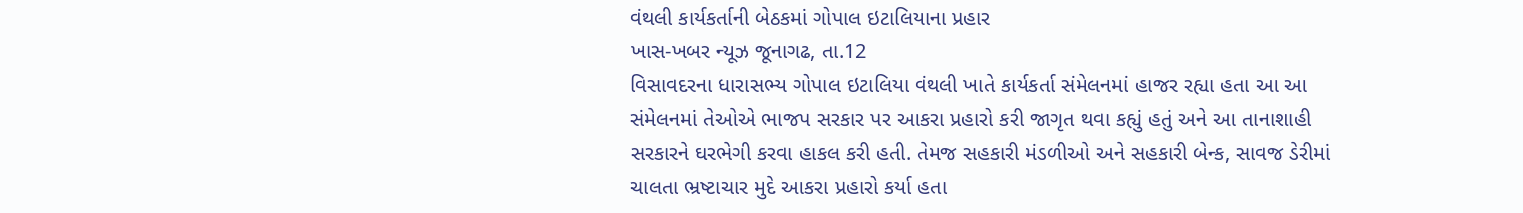વંથલી કાર્યકર્તાની બેઠકમાં ગોપાલ ઇટાલિયાના પ્રહાર
ખાસ-ખબર ન્યૂઝ જૂનાગઢ, તા.12
વિસાવદરના ધારાસભ્ય ગોપાલ ઇટાલિયા વંથલી ખાતે કાર્યકર્તા સંમેલનમાં હાજર રહ્યા હતા આ આ સંમેલનમાં તેઓએ ભાજપ સરકાર પર આકરા પ્રહારો કરી જાગૃત થવા કહ્યું હતું અને આ તાનાશાહી સરકારને ઘરભેગી કરવા હાકલ કરી હતી. તેમજ સહકારી મંડળીઓ અને સહકારી બેન્ક, સાવજ ડેરીમાં ચાલતા ભ્રષ્ટાચાર મુદે આકરા પ્રહારો કર્યા હતા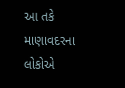આ તકે માણાવદરના લોકોએ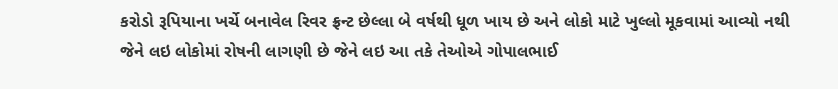કરોડો રૂપિયાના ખર્ચે બનાવેલ રિવર ફ્રન્ટ છેલ્લા બે વર્ષથી ધૂળ ખાય છે અને લોકો માટે ખુલ્લો મૂકવામાં આવ્યો નથી જેને લઇ લોકોમાં રોષની લાગણી છે જેને લઇ આ તકે તેઓએ ગોપાલભાઈ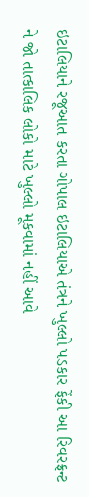ઇટાલિયાને રજૂઆત કરતા ગોપાલ ઇટાલિયાએ તંત્રને ખુલ્લો પડકાર ફેંકી આ રિવરફ્રન્ટ ને જો તાત્કાલિક લોકો માટે ખુલ્લો મૂકવામાં નહીં આવે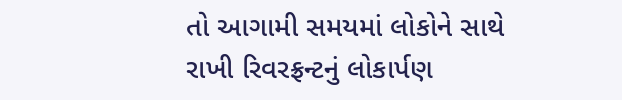તો આગામી સમયમાં લોકોને સાથે રાખી રિવરફ્રન્ટનું લોકાર્પણ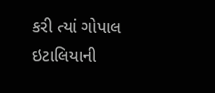કરી ત્યાં ગોપાલ ઇટાલિયાની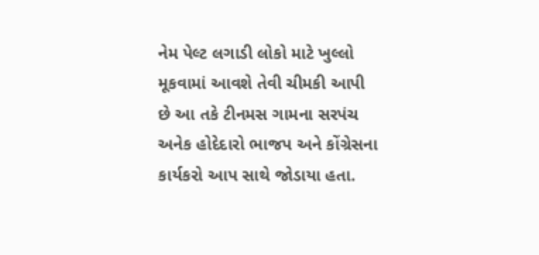નેમ પેલ્ટ લગાડી લોકો માટે ખુલ્લો મૂકવામાં આવશે તેવી ચીમકી આપી છે આ તકે ટીનમસ ગામના સરપંચ અનેક હોદેદારો ભાજપ અને કોંગ્રેસના કાર્યકરો આપ સાથે જોડાયા હતા.